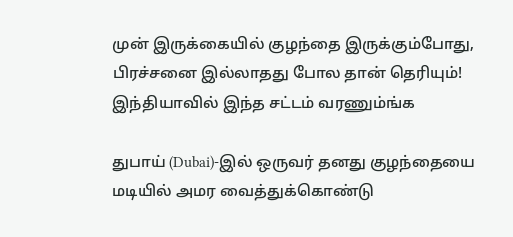முன் இருக்கையில் குழந்தை இருக்கும்போது, பிரச்சனை இல்லாதது போல தான் தெரியும்! இந்தியாவில் இந்த சட்டம் வரணும்ங்க

துபாய் (Dubai)-இல் ஒருவர் தனது குழந்தையை மடியில் அமர வைத்துக்கொண்டு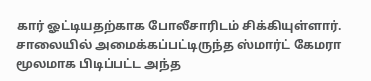கார் ஓட்டியதற்காக போலீசாரிடம் சிக்கியுள்ளார். சாலையில் அமைக்கப்பட்டிருந்த ஸ்மார்ட் கேமரா மூலமாக பிடிப்பட்ட அந்த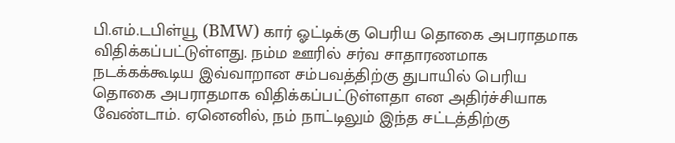பி.எம்.டபிள்யூ (BMW) கார் ஓட்டிக்கு பெரிய தொகை அபராதமாக விதிக்கப்பட்டுள்ளது. நம்ம ஊரில் சர்வ சாதாரணமாக நடக்கக்கூடிய இவ்வாறான சம்பவத்திற்கு துபாயில் பெரிய தொகை அபராதமாக விதிக்கப்பட்டுள்ளதா என அதிர்ச்சியாக வேண்டாம். ஏனெனில், நம் நாட்டிலும் இந்த சட்டத்திற்கு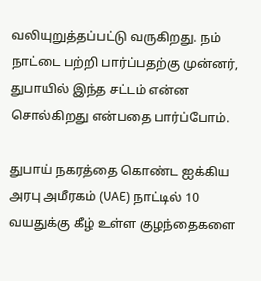வலியுறுத்தப்பட்டு வருகிறது. நம் நாட்டை பற்றி பார்ப்பதற்கு முன்னர், துபாயில் இந்த சட்டம் என்ன சொல்கிறது என்பதை பார்ப்போம்.

துபாய் நகரத்தை கொண்ட ஐக்கிய அரபு அமீரகம் (UAE) நாட்டில் 10 வயதுக்கு கீழ் உள்ள குழந்தைகளை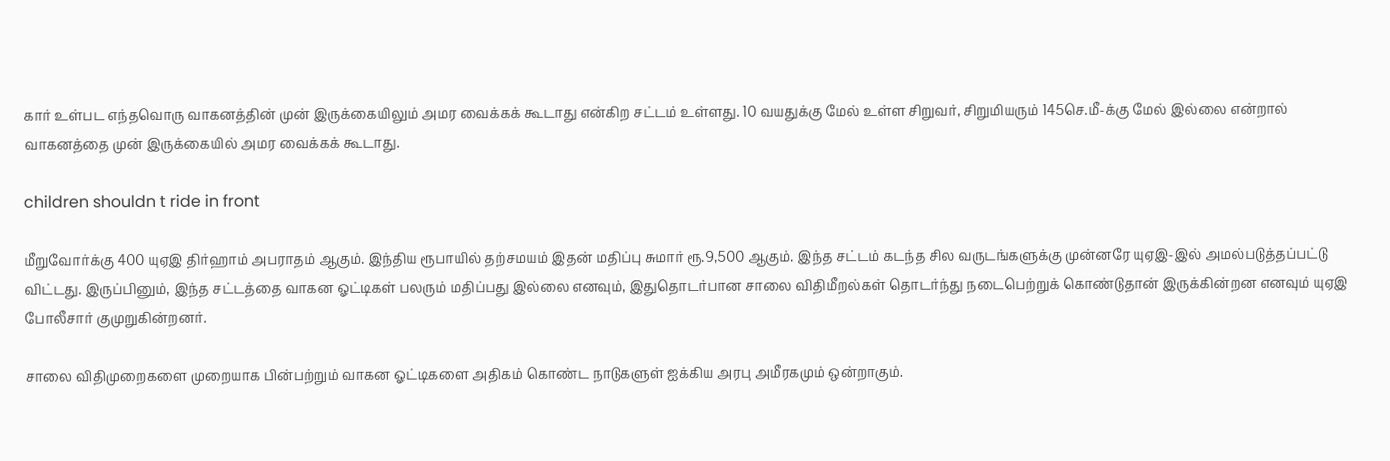கார் உள்பட எந்தவொரு வாகனத்தின் முன் இருக்கையிலும் அமர வைக்கக் கூடாது என்கிற சட்டம் உள்ளது. 10 வயதுக்கு மேல் உள்ள சிறுவர், சிறுமியரும் 145செ.மீ-க்கு மேல் இல்லை என்றால் வாகனத்தை முன் இருக்கையில் அமர வைக்கக் கூடாது.

children shouldn t ride in front

மீறுவோர்க்கு 400 யுஏஇ திர்ஹாம் அபராதம் ஆகும். இந்திய ரூபாயில் தற்சமயம் இதன் மதிப்பு சுமார் ரூ.9,500 ஆகும். இந்த சட்டம் கடந்த சில வருடங்களுக்கு முன்னரே யுஏஇ-இல் அமல்படுத்தப்பட்டு விட்டது. இருப்பினும், இந்த சட்டத்தை வாகன ஓட்டிகள் பலரும் மதிப்பது இல்லை எனவும், இதுதொடர்பான சாலை விதிமீறல்கள் தொடர்ந்து நடைபெற்றுக் கொண்டுதான் இருக்கின்றன எனவும் யுஏஇ போலீசார் குமுறுகின்றனர்.

சாலை விதிமுறைகளை முறையாக பின்பற்றும் வாகன ஓட்டிகளை அதிகம் கொண்ட நாடுகளுள் ஐக்கிய அரபு அமீரகமும் ஒன்றாகும்.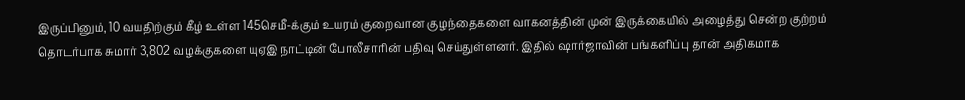இருப்பினும், 10 வயதிற்கும் கீழ் உள்ள 145செமீ-க்கும் உயரம் குறைவான குழந்தைகளை வாகனத்தின் முன் இருக்கையில் அழைத்து சென்ற குற்றம் தொடர்பாக சுமார் 3,802 வழக்குகளை யுஏஇ நாட்டின் போலீசாரின் பதிவு செய்துள்ளனர். இதில் ஷார்ஜாவின் பங்களிப்பு தான் அதிகமாக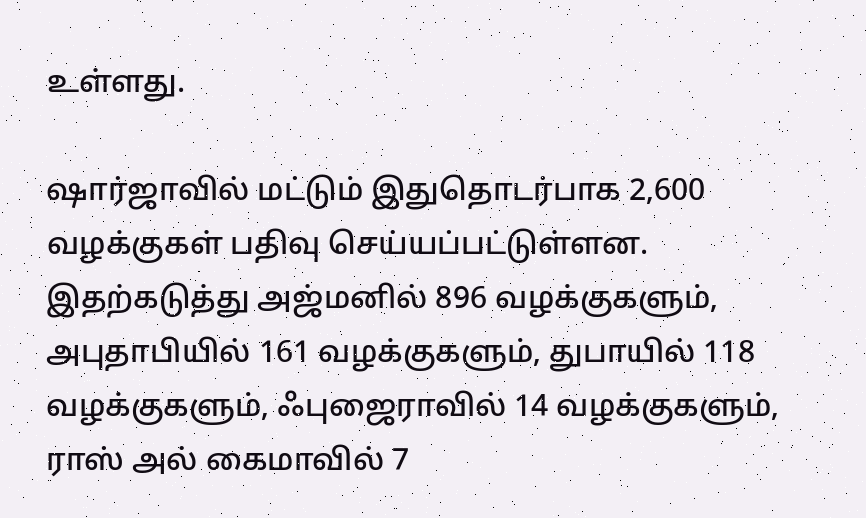உள்ளது.

ஷார்ஜாவில் மட்டும் இதுதொடர்பாக 2,600 வழக்குகள் பதிவு செய்யப்பட்டுள்ளன. இதற்கடுத்து அஜ்மனில் 896 வழக்குகளும், அபுதாபியில் 161 வழக்குகளும், துபாயில் 118 வழக்குகளும், ஃபுஜைராவில் 14 வழக்குகளும், ராஸ் அல் கைமாவில் 7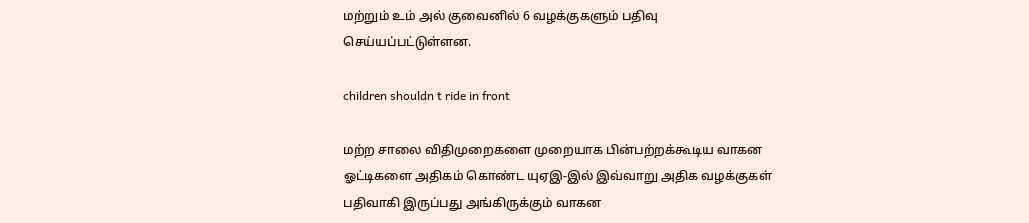மற்றும் உம் அல் குவைனில் 6 வழக்குகளும் பதிவு செய்யப்பட்டுள்ளன.

children shouldn t ride in front

மற்ற சாலை விதிமுறைகளை முறையாக பின்பற்றக்கூடிய வாகன ஓட்டிகளை அதிகம் கொண்ட யுஏஇ-இல் இவ்வாறு அதிக வழக்குகள் பதிவாகி இருப்பது அங்கிருக்கும் வாகன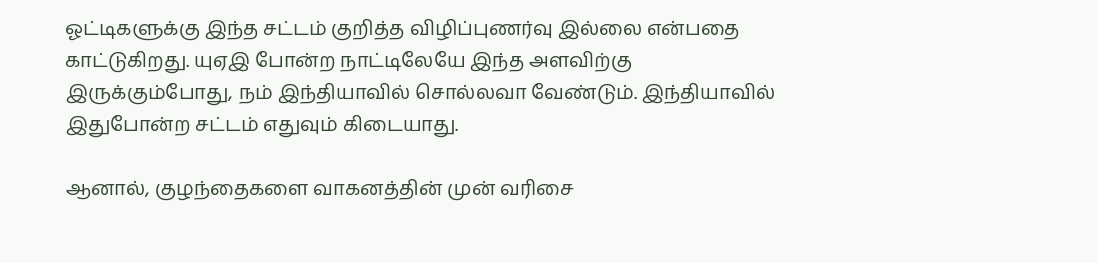ஓட்டிகளுக்கு இந்த சட்டம் குறித்த விழிப்புணர்வு இல்லை என்பதை காட்டுகிறது. யுஏஇ போன்ற நாட்டிலேயே இந்த அளவிற்கு இருக்கும்போது, நம் இந்தியாவில் சொல்லவா வேண்டும். இந்தியாவில் இதுபோன்ற சட்டம் எதுவும் கிடையாது.

ஆனால், குழந்தைகளை வாகனத்தின் முன் வரிசை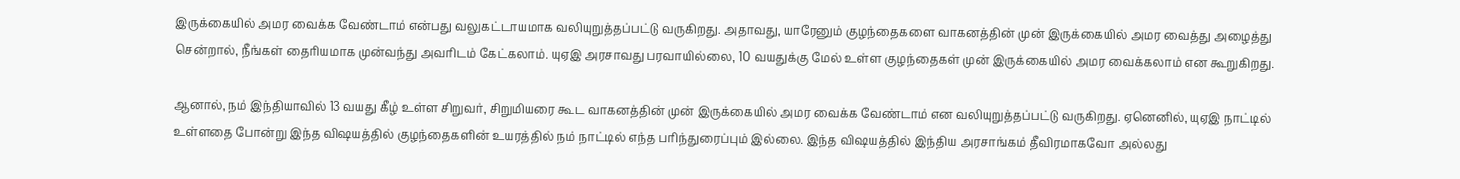இருக்கையில் அமர வைக்க வேண்டாம் என்பது வலுகட்டாயமாக வலியுறுத்தப்பட்டு வருகிறது. அதாவது, யாரேனும் குழந்தைகளை வாகனத்தின் முன் இருக்கையில் அமர வைத்து அழைத்து சென்றால், நீங்கள் தைரியமாக முன்வந்து அவரிடம் கேட்கலாம். யுஏஇ அரசாவது பரவாயில்லை, 10 வயதுக்கு மேல் உள்ள குழந்தைகள் முன் இருக்கையில் அமர வைக்கலாம் என கூறுகிறது.

ஆனால், நம் இந்தியாவில் 13 வயது கீழ் உள்ள சிறுவர், சிறுமியரை கூட வாகனத்தின் முன் இருக்கையில் அமர வைக்க வேண்டாம் என வலியுறுத்தப்பட்டு வருகிறது. ஏனெனில், யுஏஇ நாட்டில் உள்ளதை போன்று இந்த விஷயத்தில் குழந்தைகளின் உயரத்தில் நம் நாட்டில் எந்த பரிந்துரைப்பும் இல்லை. இந்த விஷயத்தில் இந்திய அரசாங்கம் தீவிரமாகவோ அல்லது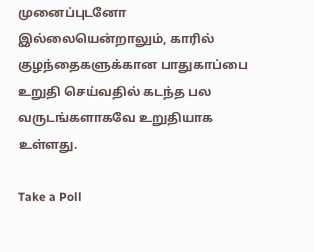முனைப்புடனோ இல்லையென்றாலும், காரில் குழந்தைகளுக்கான பாதுகாப்பை உறுதி செய்வதில் கடந்த பல வருடங்களாகவே உறுதியாக உள்ளது.

Take a Poll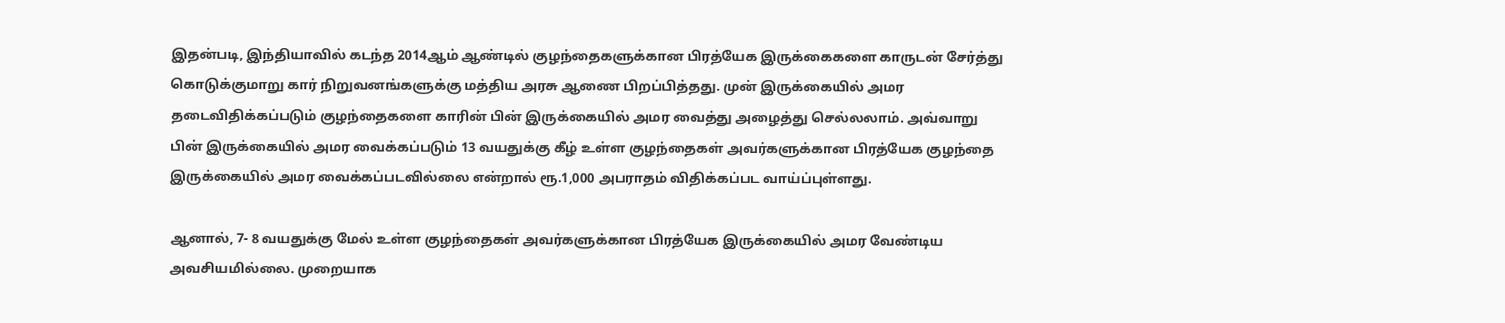இதன்படி, இந்தியாவில் கடந்த 2014ஆம் ஆண்டில் குழந்தைகளுக்கான பிரத்யேக இருக்கைகளை காருடன் சேர்த்து கொடுக்குமாறு கார் நிறுவனங்களுக்கு மத்திய அரசு ஆணை பிறப்பித்தது. முன் இருக்கையில் அமர தடைவிதிக்கப்படும் குழந்தைகளை காரின் பின் இருக்கையில் அமர வைத்து அழைத்து செல்லலாம். அவ்வாறு பின் இருக்கையில் அமர வைக்கப்படும் 13 வயதுக்கு கீழ் உள்ள குழந்தைகள் அவர்களுக்கான பிரத்யேக குழந்தை இருக்கையில் அமர வைக்கப்படவில்லை என்றால் ரூ.1,000 அபராதம் விதிக்கப்பட வாய்ப்புள்ளது.

ஆனால், 7- 8 வயதுக்கு மேல் உள்ள குழந்தைகள் அவர்களுக்கான பிரத்யேக இருக்கையில் அமர வேண்டிய அவசியமில்லை. முறையாக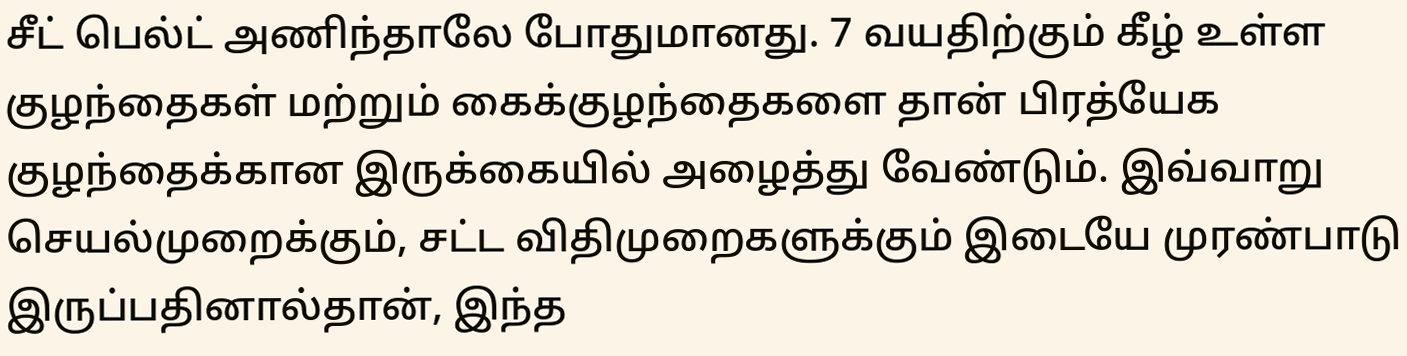சீட் பெல்ட் அணிந்தாலே போதுமானது. 7 வயதிற்கும் கீழ் உள்ள குழந்தைகள் மற்றும் கைக்குழந்தைகளை தான் பிரத்யேக குழந்தைக்கான இருக்கையில் அழைத்து வேண்டும். இவ்வாறு செயல்முறைக்கும், சட்ட விதிமுறைகளுக்கும் இடையே முரண்பாடு இருப்பதினால்தான், இந்த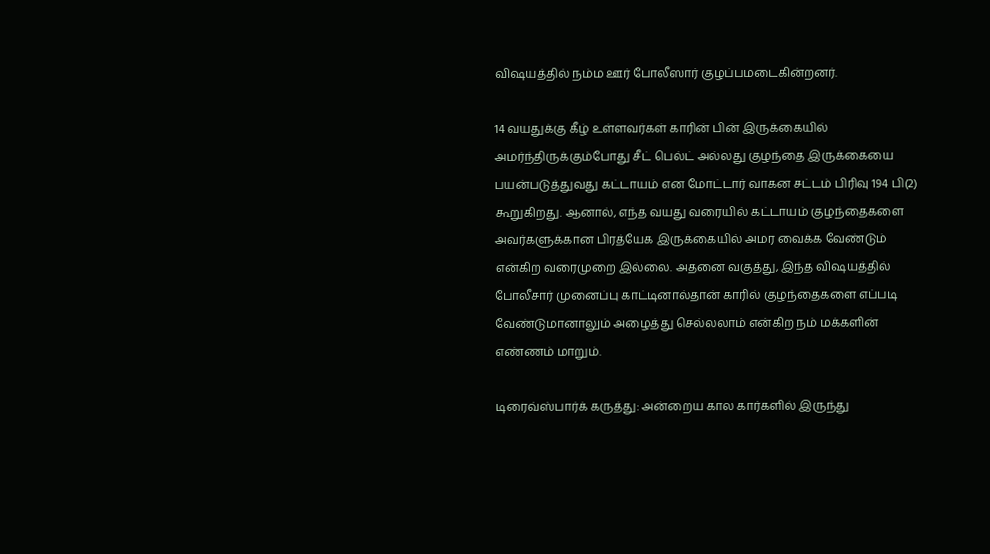விஷயத்தில் நம்ம ஊர் போலீஸார் குழப்பமடைகின்றனர்.

14 வயதுக்கு கீழ் உள்ளவர்கள் காரின் பின் இருக்கையில் அமர்ந்திருக்கும்போது சீட் பெல்ட் அல்லது குழந்தை இருக்கையை பயன்படுத்துவது கட்டாயம் என மோட்டார் வாகன சட்டம் பிரிவு 194 பி(2) கூறுகிறது. ஆனால், எந்த வயது வரையில் கட்டாயம் குழந்தைகளை அவர்களுக்கான பிரத்யேக இருக்கையில் அமர வைக்க வேண்டும் என்கிற வரைமுறை இல்லை. அதனை வகுத்து, இந்த விஷயத்தில் போலீசார் முனைப்பு காட்டினால்தான் காரில் குழந்தைகளை எப்படி வேண்டுமானாலும் அழைத்து செல்லலாம் என்கிற நம் மக்களின் எண்ணம் மாறும்.

டிரைவ்ஸ்பார்க் கருத்து: அன்றைய கால கார்களில் இருந்து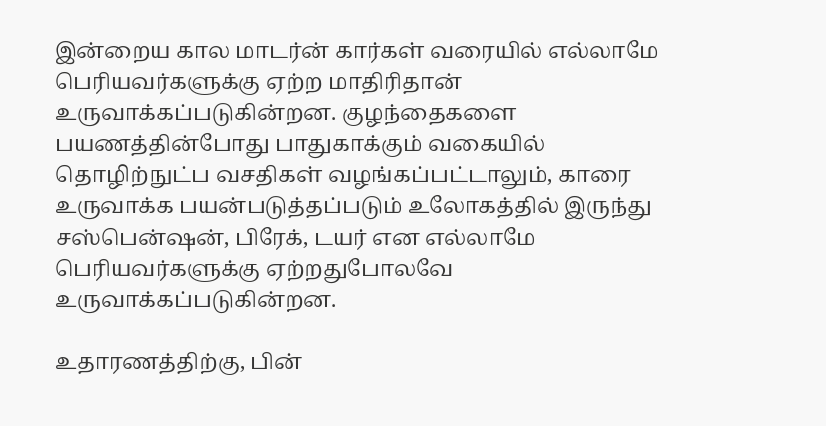இன்றைய கால மாடர்ன் கார்கள் வரையில் எல்லாமே பெரியவர்களுக்கு ஏற்ற மாதிரிதான் உருவாக்கப்படுகின்றன. குழந்தைகளை பயணத்தின்போது பாதுகாக்கும் வகையில் தொழிற்நுட்ப வசதிகள் வழங்கப்பட்டாலும், காரை உருவாக்க பயன்படுத்தப்படும் உலோகத்தில் இருந்து சஸ்பென்ஷன், பிரேக், டயர் என எல்லாமே பெரியவர்களுக்கு ஏற்றதுபோலவே உருவாக்கப்படுகின்றன.

உதாரணத்திற்கு, பின்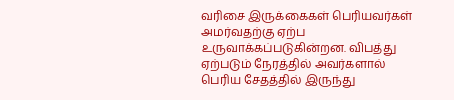வரிசை இருக்கைகள் பெரியவர்கள் அமர்வதற்கு ஏற்ப உருவாக்கப்படுகின்றன. விபத்து ஏற்படும் நேரத்தில் அவர்களால் பெரிய சேதத்தில் இருந்து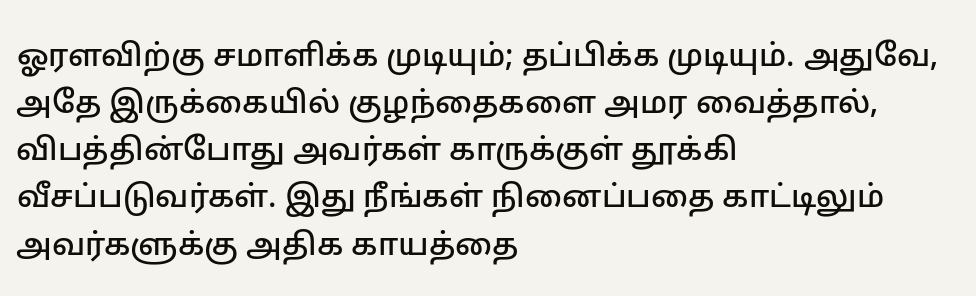ஓரளவிற்கு சமாளிக்க முடியும்; தப்பிக்க முடியும். அதுவே, அதே இருக்கையில் குழந்தைகளை அமர வைத்தால், விபத்தின்போது அவர்கள் காருக்குள் தூக்கி வீசப்படுவர்கள். இது நீங்கள் நினைப்பதை காட்டிலும் அவர்களுக்கு அதிக காயத்தை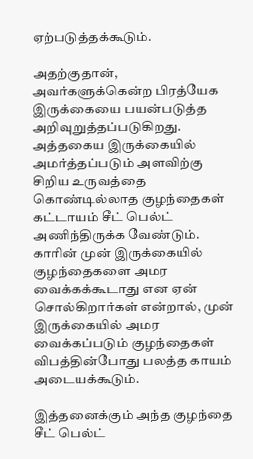ஏற்படுத்தக்கூடும்.

அதற்குதான், அவர்களுக்கென்ற பிரத்யேக இருக்கையை பயன்படுத்த அறிவுறுத்தப்படுகிறது. அத்தகைய இருக்கையில் அமர்த்தப்படும் அளவிற்கு சிறிய உருவத்தை கொண்டில்லாத குழந்தைகள் கட்டாயம் சீட் பெல்ட் அணிந்திருக்க வேண்டும். காரின் முன் இருக்கையில் குழந்தைகளை அமர வைக்கக்கூடாது என ஏன் சொல்கிறார்கள் என்றால், முன் இருக்கையில் அமர வைக்கப்படும் குழந்தைகள் விபத்தின்போது பலத்த காயம் அடையக்கூடும்.

இத்தனைக்கும் அந்த குழந்தை சீட் பெல்ட்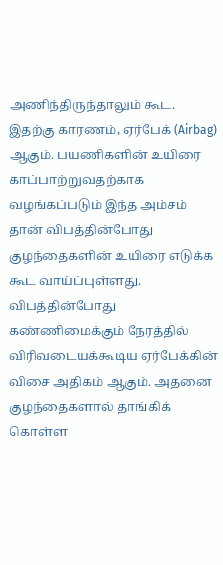அணிந்திருந்தாலும் கூட. இதற்கு காரணம், ஏர்பேக் (Airbag) ஆகும். பயணிகளின் உயிரை காப்பாற்றுவதற்காக வழங்கப்படும் இந்த அம்சம் தான் விபத்தின்போது குழந்தைகளின் உயிரை எடுக்க கூட வாய்ப்புள்ளது. விபத்தின்போது கண்ணிமைக்கும் நேரத்தில் விரிவடையக்கூடிய ஏர்பேக்கின் விசை அதிகம் ஆகும். அதனை குழந்தைகளால் தாங்கிக் கொள்ள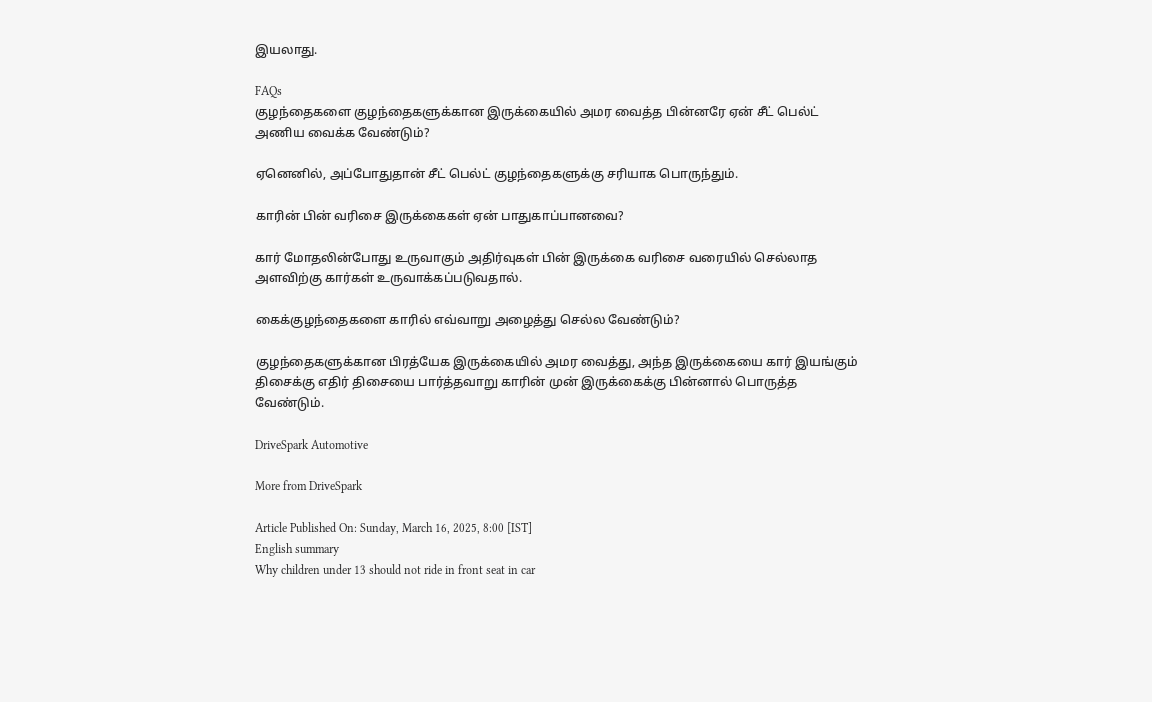இயலாது.

FAQs
குழந்தைகளை குழந்தைகளுக்கான இருக்கையில் அமர வைத்த பின்னரே ஏன் சீட் பெல்ட் அணிய வைக்க வேண்டும்?

ஏனெனில், அப்போதுதான் சீட் பெல்ட் குழந்தைகளுக்கு சரியாக பொருந்தும்.

காரின் பின் வரிசை இருக்கைகள் ஏன் பாதுகாப்பானவை?

கார் மோதலின்போது உருவாகும் அதிர்வுகள் பின் இருக்கை வரிசை வரையில் செல்லாத அளவிற்கு கார்கள் உருவாக்கப்படுவதால்.

கைக்குழந்தைகளை காரில் எவ்வாறு அழைத்து செல்ல வேண்டும்?

குழந்தைகளுக்கான பிரத்யேக இருக்கையில் அமர வைத்து, அந்த இருக்கையை கார் இயங்கும் திசைக்கு எதிர் திசையை பார்த்தவாறு காரின் முன் இருக்கைக்கு பின்னால் பொருத்த வேண்டும்.

DriveSpark Automotive

More from DriveSpark

Article Published On: Sunday, March 16, 2025, 8:00 [IST]
English summary
Why children under 13 should not ride in front seat in car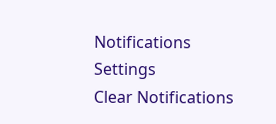Notifications
Settings
Clear Notifications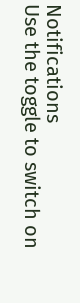Notifications
Use the toggle to switch on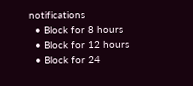notifications
  • Block for 8 hours
  • Block for 12 hours
  • Block for 24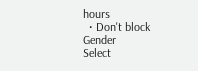hours
  • Don't block
Gender
Select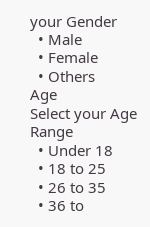your Gender
  • Male
  • Female
  • Others
Age
Select your Age Range
  • Under 18
  • 18 to 25
  • 26 to 35
  • 36 to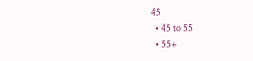45
  • 45 to 55
  • 55+